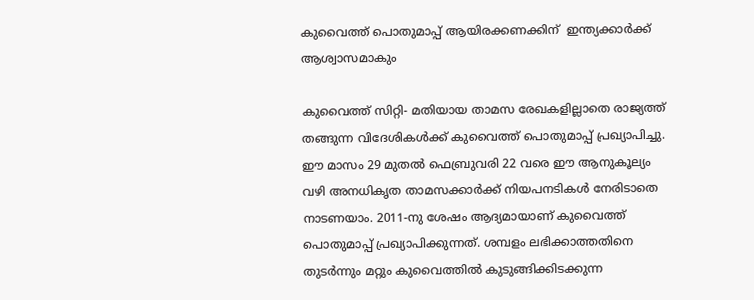കുവൈത്ത് പൊതുമാപ്പ് ആയിരക്കണക്കിന്  ഇന്ത്യക്കാര്‍ക്ക് ആശ്വാസമാകും

കുവൈത്ത് സിറ്റി- മതിയായ താമസ രേഖകളില്ലാതെ രാജ്യത്ത് തങ്ങുന്ന വിദേശികള്‍ക്ക് കുവൈത്ത് പൊതുമാപ്പ് പ്രഖ്യാപിച്ചു. ഈ മാസം 29 മുതല്‍ ഫെബ്രുവരി 22 വരെ ഈ ആനുകൂല്യം വഴി അനധികൃത താമസക്കാര്‍ക്ക് നിയപനടികള്‍ നേരിടാതെ നാടണയാം. 2011-നു ശേഷം ആദ്യമായാണ് കുവൈത്ത് പൊതുമാപ്പ് പ്രഖ്യാപിക്കുന്നത്. ശമ്പളം ലഭിക്കാത്തതിനെ തുടര്‍ന്നും മറ്റും കുവൈത്തില്‍ കുടുങ്ങിക്കിടക്കുന്ന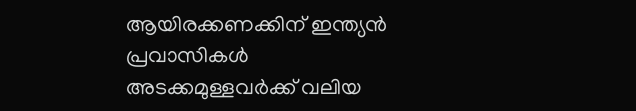ആയിരക്കണക്കിന് ഇന്ത്യന്‍ പ്രവാസികള്‍ അടക്കമുള്ളവര്‍ക്ക് വലിയ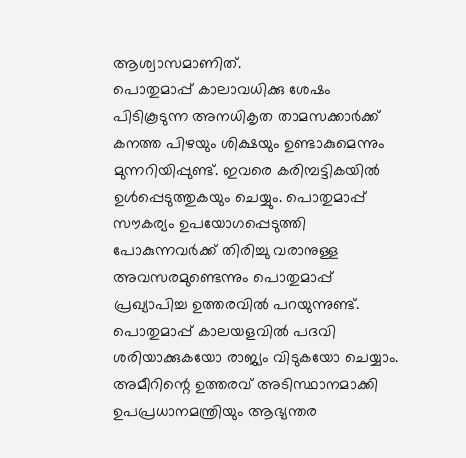ആശ്വാസമാണിത്.
പൊതുമാപ്പ് കാലാവധിക്കു ശേഷം പിടികൂടുന്ന അനധികൃത താമസക്കാര്‍ക്ക് കനത്ത പിഴയും ശിക്ഷയും ഉണ്ടാകുമെന്നും മുന്നറിയിപ്പുണ്ട്. ഇവരെ കരിമ്പട്ടികയില്‍ ഉള്‍പ്പെടുത്തുകയും ചെയ്യും. പൊതുമാപ്പ് സൗകര്യം ഉപയോഗപ്പെടുത്തി പോകുന്നവര്‍ക്ക് തിരിച്ചു വരാനുള്ള അവസരമുണ്ടെന്നും പൊതുമാപ്പ് പ്രഖ്യാപിച്ച ഉത്തരവില്‍ പറയുന്നുണ്ട്. പൊതുമാപ്പ് കാലയളവില്‍ പദവി ശരിയാക്കുകയോ രാജ്യം വിടുകയോ ചെയ്യാം. അമീറിന്റെ ഉത്തരവ് അടിസ്ഥാനമാക്കി ഉപപ്രധാനമന്ത്രിയും ആഭ്യന്തര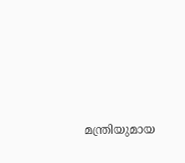മന്ത്രിയുമായ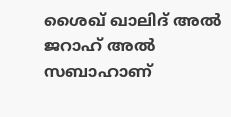ശൈഖ് ഖാലിദ് അല്‍ ജറാഹ് അല്‍ സബാഹാണ്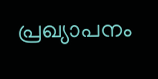പ്രഖ്യാപനം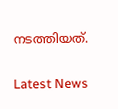നടത്തിയത്.

Latest News